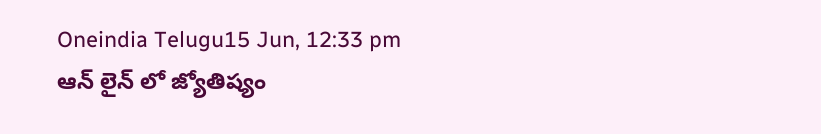Oneindia Telugu15 Jun, 12:33 pm
ఆన్ లైన్ లో జ్యోతిష్యం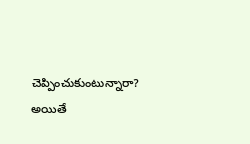చెప్పించుకుంటున్నారా? అయితే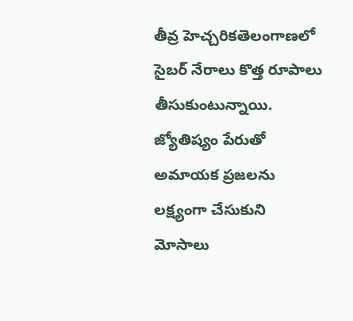తీవ్ర హెచ్చరికతెలంగాణలో సైబర్ నేరాలు కొత్త రూపాలు తీసుకుంటున్నాయి. జ్యోతిష్యం పేరుతో అమాయక ప్రజలను లక్ష్యంగా చేసుకుని మోసాలు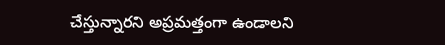చేస్తున్నారని అప్రమత్తంగా ఉండాలని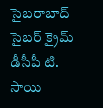సైబరాబాద్ సైబర్ క్రైమ్ డీసీపీ టి. సాయి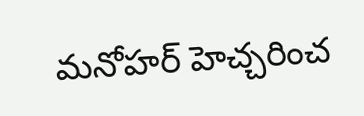మనోహర్ హెచ్చరించ